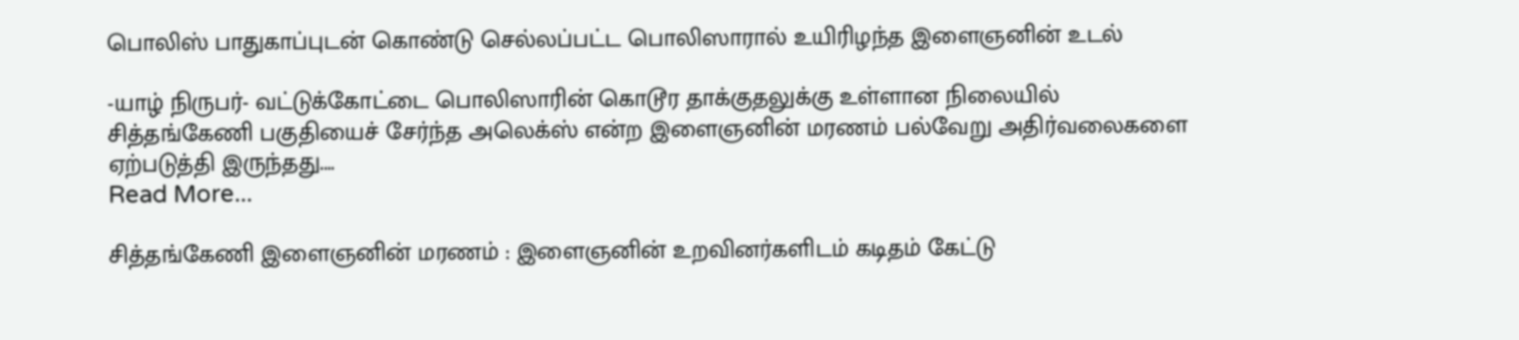பொலிஸ் பாதுகாப்புடன் கொண்டு செல்லப்பட்ட பொலிஸாரால் உயிரிழந்த இளைஞனின் உடல்

-யாழ் நிருபர்- வட்டுக்கோட்டை பொலிஸாரின் கொடூர தாக்குதலுக்கு உள்ளான நிலையில் சித்தங்கேணி பகுதியைச் சேர்ந்த அலெக்ஸ் என்ற இளைஞனின் மரணம் பல்வேறு அதிர்வலைகளை ஏற்படுத்தி இருந்தது.…
Read More...

சித்தங்கேணி இளைஞனின் மரணம் : இளைஞனின் உறவினர்களிடம் கடிதம் கேட்டு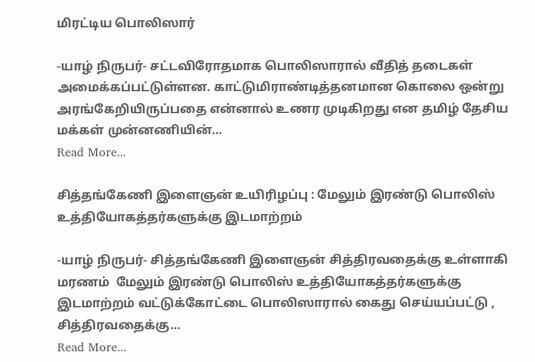மிரட்டிய பொலிஸார்

-யாழ் நிருபர்- சட்டவிரோதமாக பொலிஸாரால் வீதித் தடைகள் அமைக்கப்பட்டுள்ளன. காட்டுமிராண்டித்தனமான கொலை ஒன்று அரங்கேறியிருப்பதை என்னால் உணர முடிகிறது என தமிழ் தேசிய மக்கள் முன்னணியின்…
Read More...

சித்தங்கேணி இளைஞன் உயிரிழப்பு : மேலும் இரண்டு பொலிஸ் உத்தியோகத்தர்களுக்கு இடமாற்றம்

-யாழ் நிருபர்- சித்தங்கேணி இளைஞன் சித்திரவதைக்கு உள்ளாகி மரணம்  மேலும் இரண்டு பொலிஸ் உத்தியோகத்தர்களுக்கு இடமாற்றம் வட்டுக்கோட்டை பொலிஸாரால் கைது செய்யப்பட்டு , சித்திரவதைக்கு…
Read More...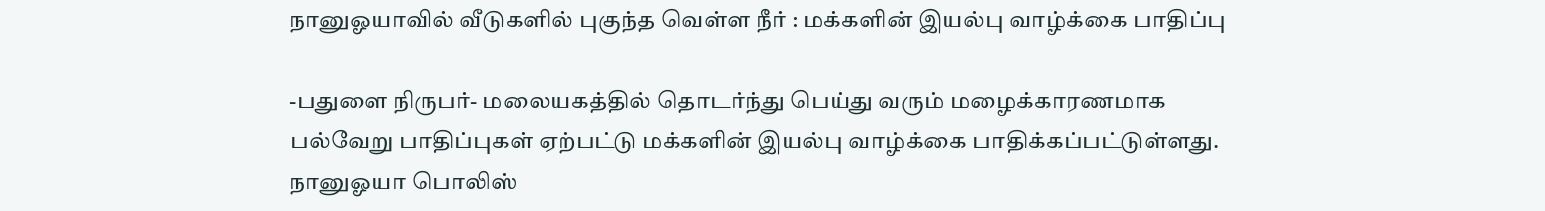நானுஓயாவில் வீடுகளில் புகுந்த வெள்ள நீர் : மக்களின் இயல்பு வாழ்க்கை பாதிப்பு

-பதுளை நிருபர்- மலையகத்தில் தொடர்ந்து பெய்து வரும் மழைக்காரணமாக பல்வேறு பாதிப்புகள் ஏற்பட்டு மக்களின் இயல்பு வாழ்க்கை பாதிக்கப்பட்டுள்ளது. நானுஓயா பொலிஸ்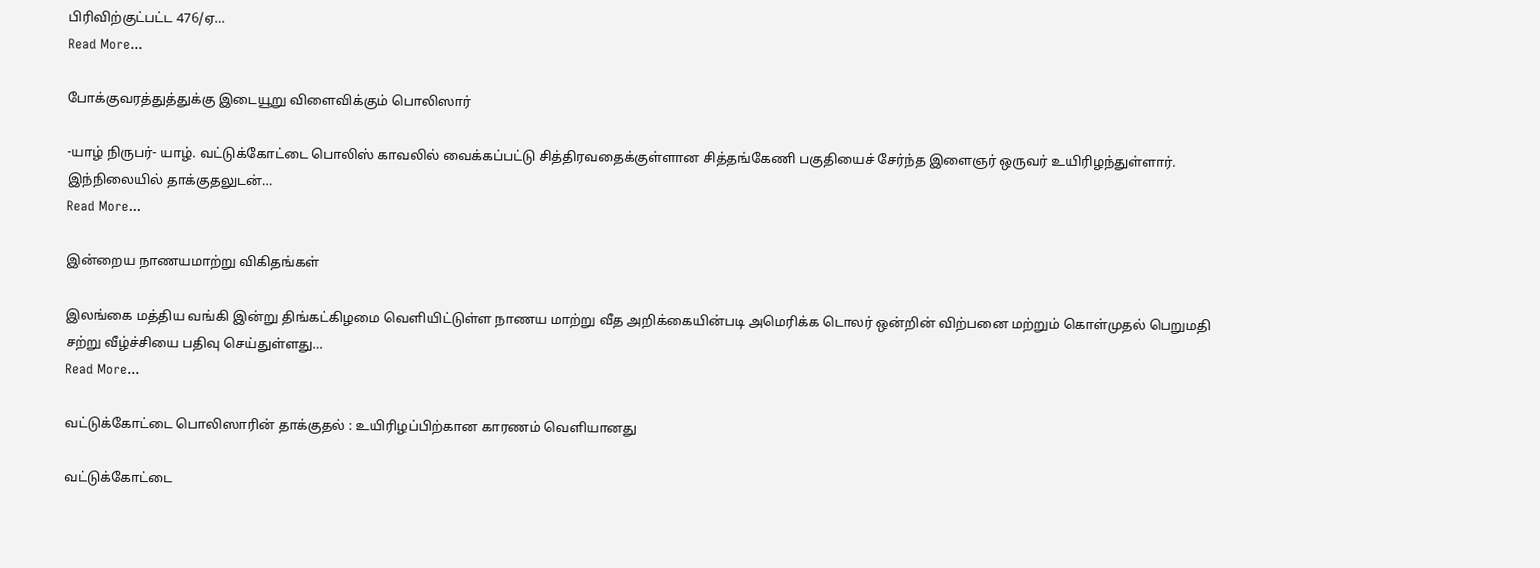பிரிவிற்குட்பட்ட 476/ஏ…
Read More...

போக்குவரத்துத்துக்கு இடையூறு விளைவிக்கும் பொலிஸார்

-யாழ் நிருபர்- யாழ். வட்டுக்கோட்டை பொலிஸ் காவலில் வைக்கப்பட்டு சித்திரவதைக்குள்ளான சித்தங்கேணி பகுதியைச் சேர்ந்த இளைஞர் ஒருவர் உயிரிழந்துள்ளார். இந்நிலையில் தாக்குதலுடன்…
Read More...

இன்றைய நாணயமாற்று விகிதங்கள்

இலங்கை மத்திய வங்கி இன்று திங்கட்கிழமை வெளியிட்டுள்ள நாணய மாற்று வீத அறிக்கையின்படி அமெரிக்க டொலர் ஒன்றின் விற்பனை மற்றும் கொள்முதல் பெறுமதி சற்று வீழ்ச்சியை பதிவு செய்துள்ளது…
Read More...

வட்டுக்கோட்டை பொலிஸாரின் தாக்குதல் : உயிரிழப்பிற்கான காரணம் வெளியானது

வட்டுக்கோட்டை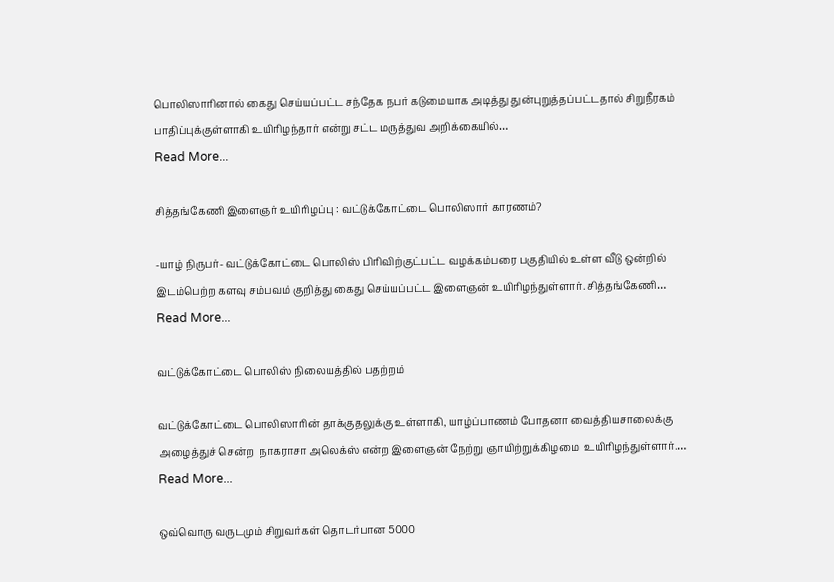பொலிஸாரினால் கைது செய்யப்பட்ட சந்தேக நபர் கடுமையாக அடித்து துன்புறுத்தப்பட்டதால் சிறுநீரகம் பாதிப்புக்குள்ளாகி உயிரிழந்தார் என்று சட்ட மருத்துவ அறிக்கையில்…
Read More...

சித்தங்கேணி இளைஞர் உயிரிழப்பு : வட்டுக்கோட்டை பொலிஸார் காரணம்?

-யாழ் நிருபர்- வட்டுக்கோட்டை பொலிஸ் பிரிவிற்குட்பட்ட வழக்கம்பரை பகுதியில் உள்ள வீடு ஒன்றில் இடம்பெற்ற களவு சம்பவம் குறித்து கைது செய்யப்பட்ட இளைஞன் உயிரிழந்துள்ளார். சித்தங்கேணி…
Read More...

வட்டுக்கோட்டை பொலிஸ் நிலையத்தில் பதற்றம்

வட்டுக்கோட்டை பொலிஸாரின் தாக்குதலுக்கு உள்ளாகி, யாழ்ப்பாணம் போதனா வைத்தியசாலைக்கு அழைத்துச் சென்ற  நாகராசா அலெக்ஸ் என்ற இளைஞன் நேற்று ஞாயிற்றுக்கிழமை  உயிரிழந்துள்ளார்.…
Read More...

ஒவ்வொரு வருடமும் சிறுவர்கள் தொடர்பான 5000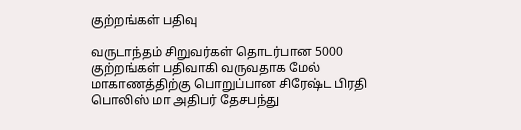குற்றங்கள் பதிவு

வருடாந்தம் சிறுவர்கள் தொடர்பான 5000 குற்றங்கள் பதிவாகி வருவதாக மேல் மாகாணத்திற்கு பொறுப்பான சிரேஷ்ட பிரதி பொலிஸ் மா அதிபர் தேசபந்து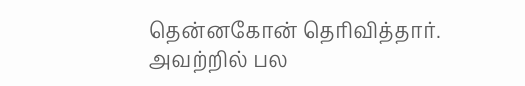தென்னகோன் தெரிவித்தார். அவற்றில் பல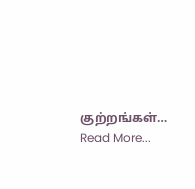குற்றங்கள்…
Read More...